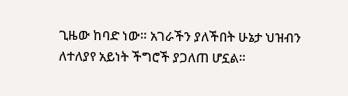ጊዜው ከባድ ነው። አገራችን ያለችበት ሁኔታ ህዝብን ለተለያየ አይነት ችግሮች ያጋለጠ ሆኗል።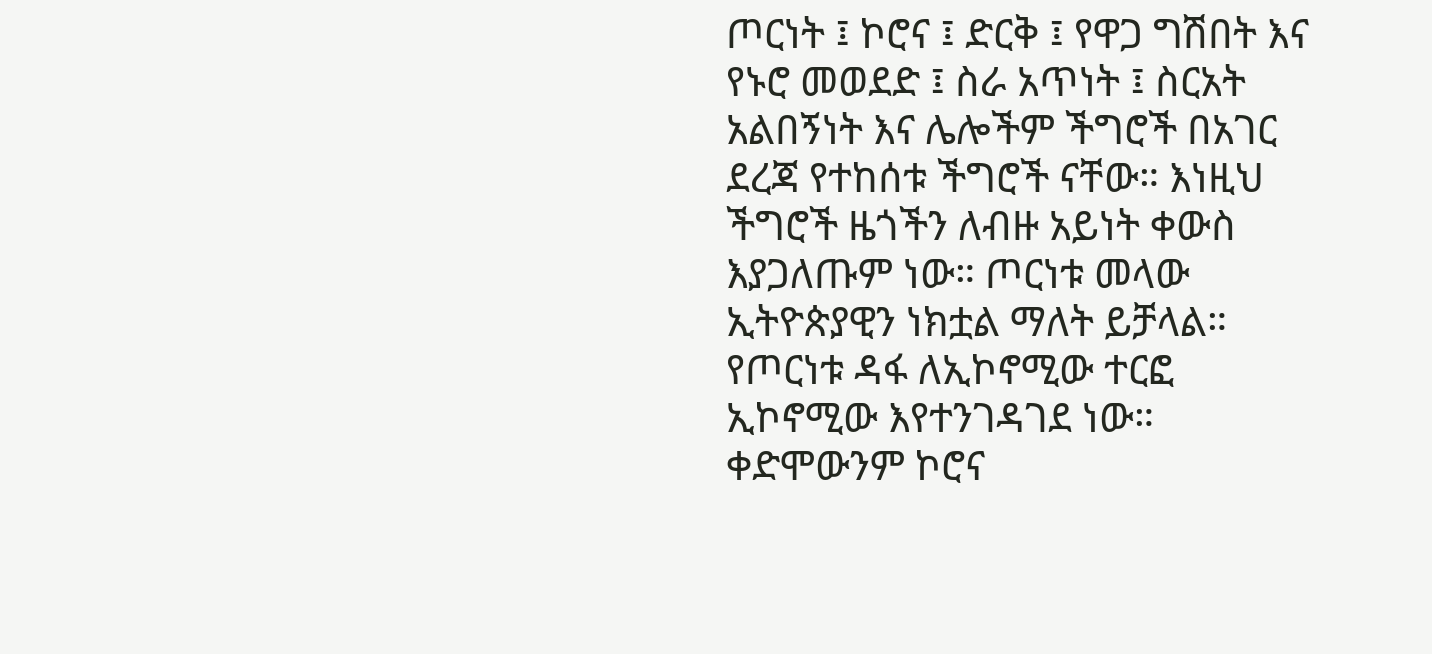ጦርነት ፤ ኮሮና ፤ ድርቅ ፤ የዋጋ ግሽበት እና የኑሮ መወደድ ፤ ስራ አጥነት ፤ ስርአት አልበኝነት እና ሌሎችም ችግሮች በአገር ደረጃ የተከሰቱ ችግሮች ናቸው። እነዚህ ችግሮች ዜጎችን ለብዙ አይነት ቀውስ እያጋለጡም ነው። ጦርነቱ መላው ኢትዮጵያዊን ነክቷል ማለት ይቻላል። የጦርነቱ ዳፋ ለኢኮኖሚው ተርፎ ኢኮኖሚው እየተንገዳገደ ነው። ቀድሞውንም ኮሮና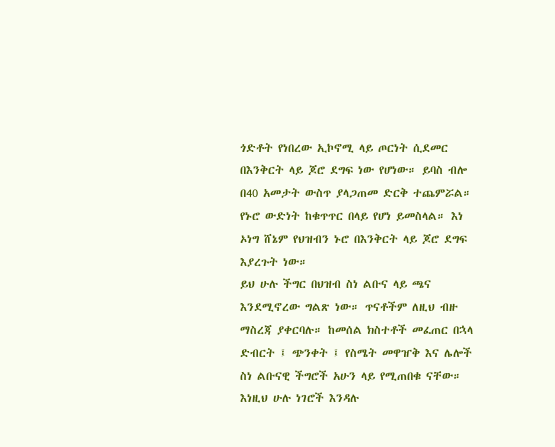ጎድቶት የነበረው ኢኮኖሚ ላይ ጦርነት ሲደመር በእንቅርት ላይ ጆሮ ደግፍ ነው የሆነው። ይባስ ብሎ በ40 አመታት ውስጥ ያላጋጠመ ድርቅ ተጨምሯል። የኑሮ ውድነት ከቁጥጥር በላይ የሆነ ይመስላል። እነ ኦነግ ሸኔም የህዝብን ኑሮ በእንቅርት ላይ ጆሮ ደግፍ እያረጉት ነው።
ይህ ሁሉ ችግር በህዝብ ስነ ልቡና ላይ ጫና እንደሚኖረው ግልጽ ነው። ጥናቶችም ለዚህ ብዙ ማስረጃ ያቀርባሉ። ከመሰል ክስተቶች መፈጠር በኋላ ድብርት ፤ ጭንቀት ፤ የስሜት መዋዠቅ እና ሌሎች ስነ ልቡናዊ ችግሮች አሁን ላይ የሚጠበቁ ናቸው። እነዚህ ሁሉ ነገሮች እንዳሉ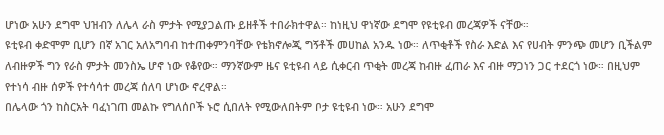ሆነው አሁን ደግሞ ህዝብን ለሌላ ራስ ምታት የሚያጋልጡ ይዘቶች ተበራክተዋል። ከነዚህ ዋነኛው ደግሞ የዩቲዩብ መረጃዎች ናቸው።
ዩቲዩብ ቀድሞም ቢሆን በኛ አገር አለአግባብ ከተጠቀምንባቸው የቴክኖሎጂ ግኝቶች መሀከል አንዱ ነው። ለጥቂቶች የስራ እድል እና የሀብት ምንጭ መሆን ቢችልም ለብዙዎች ግን የራስ ምታት መንስኤ ሆኖ ነው የቆየው። ማንኛውም ዜና ዩቲዩብ ላይ ሲቀርብ ጥቂት መረጃ ከብዙ ፈጠራ እና ብዙ ማጋነን ጋር ተደርጎ ነው። በዚህም የተነሳ ብዙ ሰዎች የተሳሳተ መረጃ ሰለባ ሆነው ኖረዋል።
በሌላው ጎን ከስርአት ባፈነገጠ መልኩ የግለሰቦች ኑሮ ሲበለት የሚውለበትም ቦታ ዩቲዩብ ነው። አሁን ደግሞ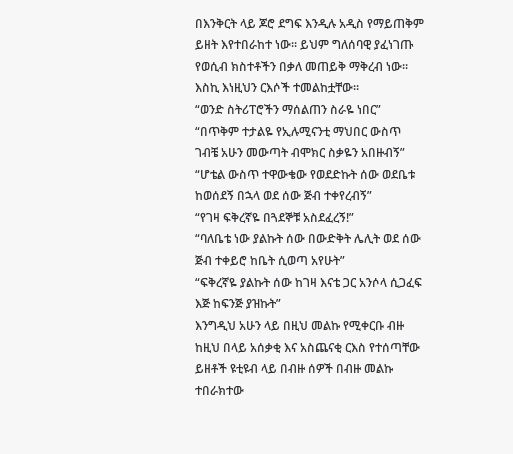በእንቅርት ላይ ጆሮ ደግፍ እንዲሉ አዲስ የማይጠቅም ይዘት እየተበራከተ ነው። ይህም ግለሰባዊ ያፈነገጡ የወሲብ ክስተቶችን በቃለ መጠይቅ ማቅረብ ነው።
እስኪ እነዚህን ርእሶች ተመልከቷቸው።
“ወንድ ስትሪፐሮችን ማሰልጠን ስራዬ ነበር”
“በጥቅም ተታልዬ የኢሉሚናንቲ ማህበር ውስጥ ገብቼ አሁን መውጣት ብሞክር ስቃዬን አበዙብኝ”
“ሆቴል ውስጥ ተዋውቄው የወደድኩት ሰው ወደቤቱ ከወሰደኝ በኋላ ወደ ሰው ጅብ ተቀየረብኝ”
“የገዛ ፍቅረኛዬ በጓደኞቹ አስደፈረኝ!”
“ባለቤቴ ነው ያልኩት ሰው በውድቅት ሌሊት ወደ ሰው ጅብ ተቀይሮ ከቤት ሲወጣ አየሁት”
“ፍቅረኛዬ ያልኩት ሰው ከገዛ እናቴ ጋር አንሶላ ሲጋፈፍ እጅ ከፍንጅ ያዝኩት”
እንግዲህ አሁን ላይ በዚህ መልኩ የሚቀርቡ ብዙ ከዚህ በላይ አሰቃቂ እና አስጨናቂ ርእስ የተሰጣቸው ይዘቶች ዩቲዩብ ላይ በብዙ ሰዎች በብዙ መልኩ ተበራክተው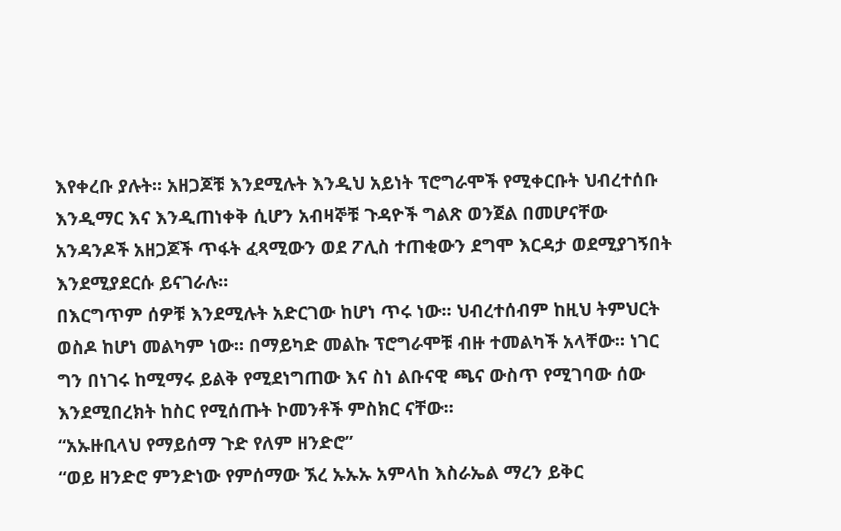እየቀረቡ ያሉት። አዘጋጆቹ እንደሚሉት እንዲህ አይነት ፕሮግራሞች የሚቀርቡት ህብረተሰቡ እንዲማር እና እንዲጠነቀቅ ሲሆን አብዛኞቹ ጉዳዮች ግልጽ ወንጀል በመሆናቸው አንዳንዶች አዘጋጆች ጥፋት ፈጻሚውን ወደ ፖሊስ ተጠቂውን ደግሞ እርዳታ ወደሚያገኝበት እንደሚያደርሱ ይናገራሉ።
በእርግጥም ሰዎቹ እንደሚሉት አድርገው ከሆነ ጥሩ ነው። ህብረተሰብም ከዚህ ትምህርት ወስዶ ከሆነ መልካም ነው። በማይካድ መልኩ ፕሮግራሞቹ ብዙ ተመልካች አላቸው። ነገር ግን በነገሩ ከሚማሩ ይልቅ የሚደነግጠው እና ስነ ልቡናዊ ጫና ውስጥ የሚገባው ሰው እንደሚበረክት ከስር የሚሰጡት ኮመንቶች ምስክር ናቸው።
“አኡዙቢላህ የማይሰማ ጉድ የለም ዘንድሮ”
“ወይ ዘንድሮ ምንድነው የምሰማው ኧረ ኡኡኡ አምላከ እስራኤል ማረን ይቅር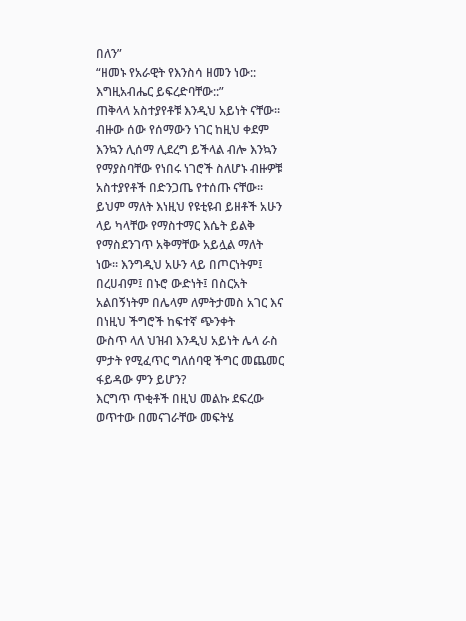በለን”
“ዘመኑ የአራዊት የእንስሳ ዘመን ነው:: እግዚአብሔር ይፍረድባቸው::”
ጠቅላላ አስተያየቶቹ እንዲህ አይነት ናቸው። ብዙው ሰው የሰማውን ነገር ከዚህ ቀደም እንኳን ሊሰማ ሊደረግ ይችላል ብሎ እንኳን የማያስባቸው የነበሩ ነገሮች ስለሆኑ ብዙዎቹ አስተያየቶች በድንጋጤ የተሰጡ ናቸው። ይህም ማለት እነዚህ የዩቲዩብ ይዘቶች አሁን ላይ ካላቸው የማስተማር እሴት ይልቅ የማስደንገጥ አቅማቸው አይሏል ማለት ነው። እንግዲህ አሁን ላይ በጦርነትም፤ በረሀብም፤ በኑሮ ውድነት፤ በስርአት አልበኝነትም በሌላም ለምትታመስ አገር እና በነዚህ ችግሮች ከፍተኛ ጭንቀት
ውስጥ ላለ ህዝብ እንዲህ አይነት ሌላ ራስ ምታት የሚፈጥር ግለሰባዊ ችግር መጨመር ፋይዳው ምን ይሆን?
እርግጥ ጥቂቶች በዚህ መልኩ ደፍረው ወጥተው በመናገራቸው መፍትሄ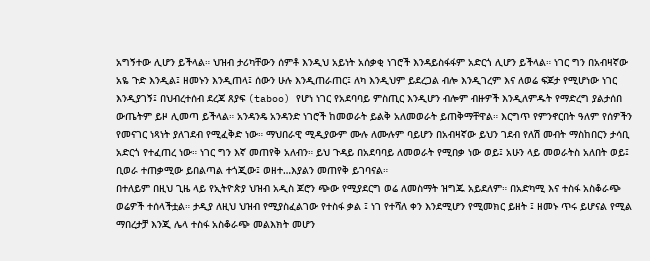አግኝተው ሊሆን ይችላል። ህዝብ ታሪካቸውን ሰምቶ እንዲህ አይነት አሰቃቂ ነገሮች እንዳይስፋፋም አድርጎ ሊሆን ይችላል። ነገር ግን በአብዛኛው አዬ ጉድ እንዲል፤ ዘመኑን እንዲጠላ፤ ሰውን ሁሉ እንዲጠራጠር፤ ለካ እንዲህም ይደረጋል ብሎ እንዲገረም እና ለወሬ ፍጆታ የሚሆነው ነገር እንዲያገኝ፤ በህብረተሰብ ደረጃ ጸያፍ (taboo) የሆነ ነገር የአደባባይ ምስጢር እንዲሆን ብሎም ብዙዎች እንዲለምዱት የማድረግ ያልታሰበ ውጤትም ይዞ ሊመጣ ይችላል። አንዳንዴ አንዳንድ ነገሮች ከመወራት ይልቅ አለመወራት ይጠቅማቸዋል። እርግጥ የምንኖርበት ዓለም የሰዎችን የመናገር ነጻነት ያለገደብ የሚፈቅድ ነው። ማህበራዊ ሚዲያውም ሙሉ ለሙሉም ባይሆን በአብዛኛው ይህን ገደብ የለሽ መብት ማስከበርን ታሳቢ አድርጎ የተፈጠረ ነው። ነገር ግን እኛ መጠየቅ አለብን። ይህ ጉዳይ በአደባባይ ለመወራት የሚበቃ ነው ወይ፤ አሁን ላይ መወራትስ አለበት ወይ፤ ቢወራ ተጠቃሚው ይበልጣል ተጎጂው፤ ወዘተ…እያልን መጠየቅ ይገባናል።
በተለይም በዚህ ጊዜ ላይ የኢትዮጵያ ህዝብ አዲስ ጆሮን ጭው የሚያደርግ ወሬ ለመስማት ዝግጁ አይደለም። በአድካሚ እና ተስፋ አስቆራጭ ወሬዎች ተሰላችቷል። ታዲያ ለዚህ ህዝብ የሚያስፈልገው የተስፋ ቃል ፤ ነገ የተሻለ ቀን እንደሚሆን የሚመክር ይዘት ፤ ዘመኑ ጥሩ ይሆናል የሚል ማበረታቻ እንጂ ሌላ ተስፋ አስቆራጭ መልእክት መሆን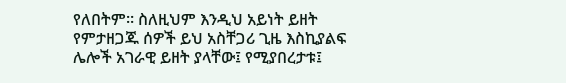የለበትም። ስለዚህም እንዲህ አይነት ይዘት የምታዘጋጁ ሰዎች ይህ አስቸጋሪ ጊዜ እስኪያልፍ ሌሎች አገራዊ ይዘት ያላቸው፤ የሚያበረታቱ፤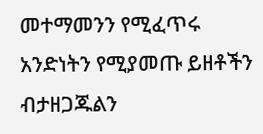መተማመንን የሚፈጥሩ አንድነትን የሚያመጡ ይዘቶችን ብታዘጋጁልን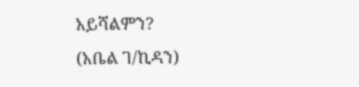አይሻልምን?
(አቤል ገ/ኪዳን)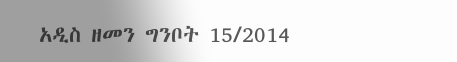አዲስ ዘመን ግንቦት 15/2014